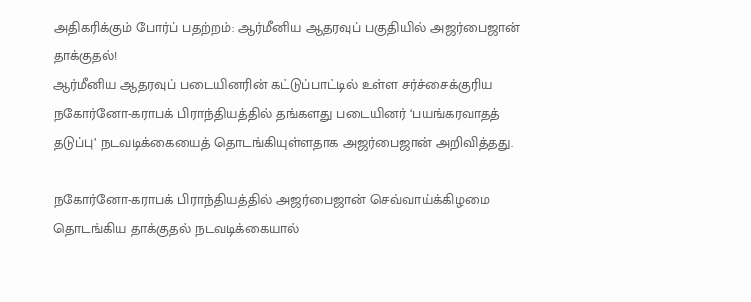அதிகரிக்கும் போர்ப் பதற்றம்: ஆர்மீனிய ஆதரவுப் பகுதியில் அஜர்பைஜான் தாக்குதல்!
ஆர்மீனிய ஆதரவுப் படையினரின் கட்டுப்பாட்டில் உள்ள சர்ச்சைக்குரிய நகோர்னோ-கராபக் பிராந்தியத்தில் தங்களது படையினர் ‘பயங்கரவாதத் தடுப்பு’ நடவடிக்கையைத் தொடங்கியுள்ளதாக அஜர்பைஜான் அறிவித்தது.

நகோர்னோ-கராபக் பிராந்தியத்தில் அஜர்பைஜான் செவ்வாய்க்கிழமை தொடங்கிய தாக்குதல் நடவடிக்கையால்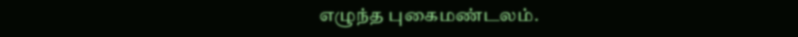எழுந்த புகைமண்டலம்.